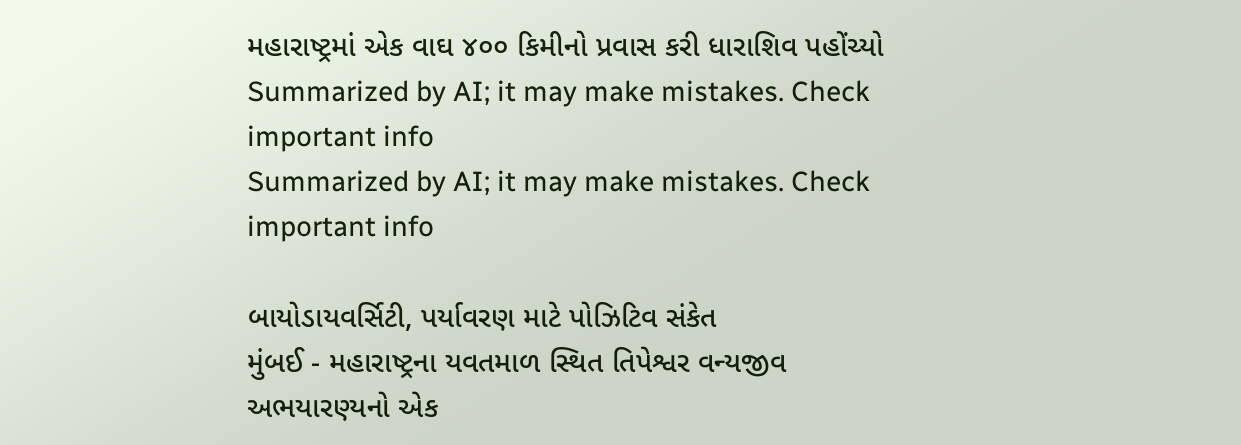મહારાષ્ટ્રમાં એક વાઘ ૪૦૦ કિમીનો પ્રવાસ કરી ધારાશિવ પહોંચ્યો
Summarized by AI; it may make mistakes. Check important info
Summarized by AI; it may make mistakes. Check important info

બાયોડાયવર્સિટી, પર્યાવરણ માટે પોઝિટિવ સંકેત
મુંબઈ - મહારાષ્ટ્રના યવતમાળ સ્થિત તિપેશ્વર વન્યજીવ અભયારણ્યનો એક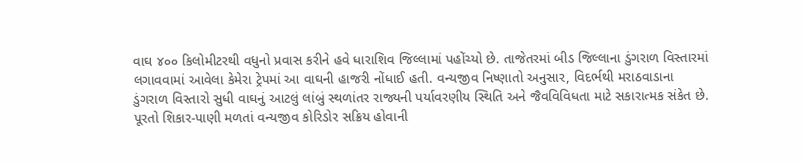વાઘ ૪૦૦ કિલોમીટરથી વધુનો પ્રવાસ કરીને હવે ધારાશિવ જિલ્લામાં પહોંચ્યો છે. તાજેતરમાં બીડ જિલ્લાના ડુંગરાળ વિસ્તારમાં લગાવવામાં આવેલા કેમેરા ટ્રેપમાં આ વાઘની હાજરી નોંધાઈ હતી. વન્યજીવ નિષ્ણાતો અનુસાર, વિદર્ભથી મરાઠવાડાના ડુંગરાળ વિસ્તારો સુધી વાઘનું આટલું લાંબું સ્થળાંતર રાજ્યની પર્યાવરણીય સ્થિતિ અને જૈવવિવિધતા માટે સકારાત્મક સંકેત છે.
પૂરતો શિકાર-પાણી મળતાં વન્યજીવ કોરિડોર સક્રિય હોવાની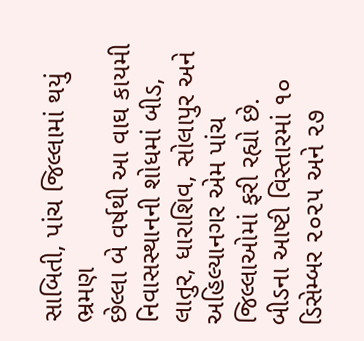સાબિતી, પાંચ જિલ્લામાં થયું ભ્રમણ
છેલ્લા બે વર્ષથી આ વાઘ કાયમી નિવાસસ્થાનની શોધમાં બીડ, લાતુર, ધારાશિવ, સોલાપુર અને અહિલ્યાનગર એમ પાંચ જિલ્લાઓમાં ફરી રહ્યો છે. બીડના આષ્ટી વિસ્તારમાં ૧૦ ડિસેમ્બર ૨૦૨૫ અને ૨૭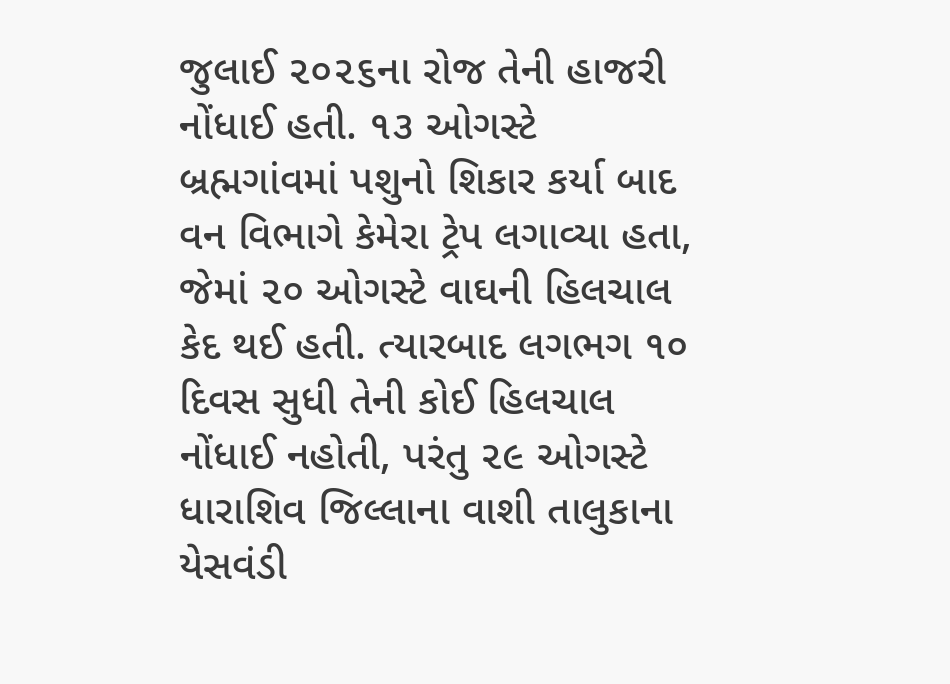જુલાઈ ૨૦૨૬ના રોજ તેની હાજરી નોંધાઈ હતી. ૧૩ ઓગસ્ટે બ્રહ્મગાંવમાં પશુનો શિકાર કર્યા બાદ વન વિભાગે કેમેરા ટ્રેપ લગાવ્યા હતા, જેમાં ૨૦ ઓગસ્ટે વાઘની હિલચાલ કેદ થઈ હતી. ત્યારબાદ લગભગ ૧૦ દિવસ સુધી તેની કોઈ હિલચાલ નોંધાઈ નહોતી, પરંતુ ૨૯ ઓગસ્ટે ધારાશિવ જિલ્લાના વાશી તાલુકાના યેસવંડી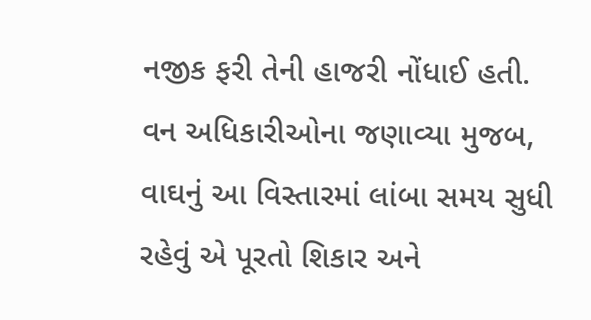નજીક ફરી તેની હાજરી નોંધાઈ હતી.
વન અધિકારીઓના જણાવ્યા મુજબ, વાઘનું આ વિસ્તારમાં લાંબા સમય સુધી રહેવું એ પૂરતો શિકાર અને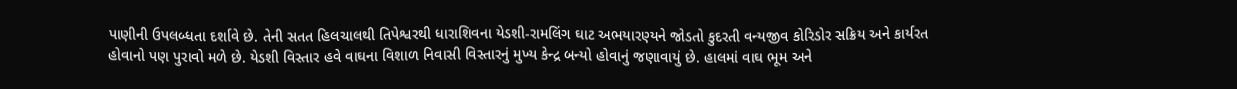પાણીની ઉપલબ્ધતા દર્શાવે છે. તેની સતત હિલચાલથી તિપેશ્વરથી ધારાશિવના યેડશી-રામલિંગ ઘાટ અભયારણ્યને જોડતો કુદરતી વન્યજીવ કોરિડોર સક્રિય અને કાર્યરત હોવાનો પણ પુરાવો મળે છે. યેડશી વિસ્તાર હવે વાઘના વિશાળ નિવાસી વિસ્તારનું મુખ્ય કેન્દ્ર બન્યો હોવાનું જણાવાયું છે. હાલમાં વાઘ ભૂમ અને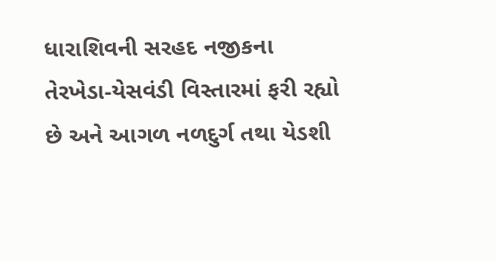ધારાશિવની સરહદ નજીકના તેરખેડા-યેસવંડી વિસ્તારમાં ફરી રહ્યો છે અને આગળ નળદુર્ગ તથા યેડશી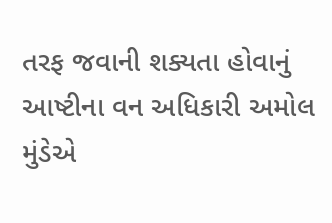તરફ જવાની શક્યતા હોવાનું આષ્ટીના વન અધિકારી અમોલ મુંડેએ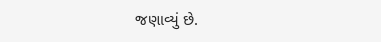જણાવ્યું છે.